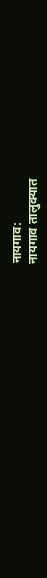नायगाव:
नायगाव तालुक्यात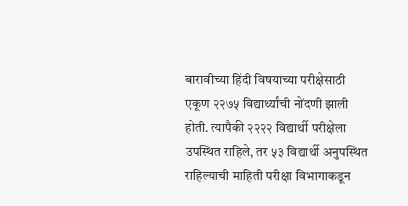बारावीच्या हिंदी विषयाच्या परीक्षेसाठी एकूण २२७५ विद्यार्थ्यांची नोंदणी झाली होती. त्यापैकी २२२२ विद्यार्थी परीक्षेला उपस्थित राहिले, तर ५३ विद्यार्थी अनुपस्थित राहिल्याची माहिती परीक्षा विभागाकडून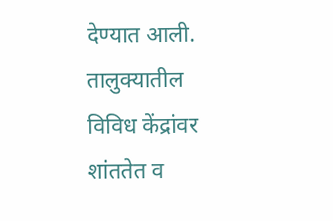देण्यात आली.
तालुक्यातील विविध केंद्रांवर शांततेत व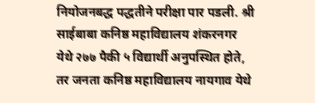नियोजनबद्ध पद्धतीने परीक्षा पार पडली. श्री साईबाबा कनिष्ठ महाविद्यालय शंकरनगर येथे २७७ पैकी ५ विद्यार्थी अनुपस्थित होते, तर जनता कनिष्ठ महाविद्यालय नायगाव येथे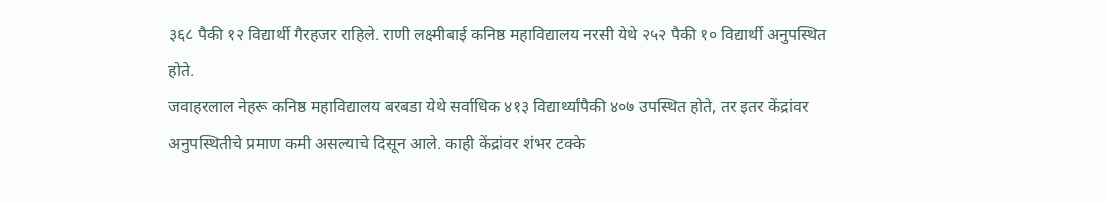३६८ पैकी १२ विद्यार्थी गैरहजर राहिले. राणी लक्ष्मीबाई कनिष्ठ महाविद्यालय नरसी येथे २५२ पैकी १० विद्यार्थी अनुपस्थित होते.
जवाहरलाल नेहरू कनिष्ठ महाविद्यालय बरबडा येथे सर्वाधिक ४१३ विद्यार्थ्यांपैकी ४०७ उपस्थित होते, तर इतर केंद्रांवर अनुपस्थितीचे प्रमाण कमी असल्याचे दिसून आले. काही केंद्रांवर शंभर टक्के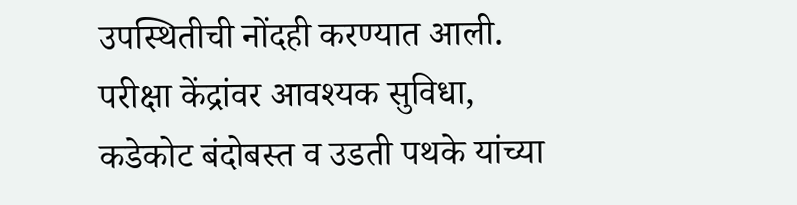उपस्थितीची नोंदही करण्यात आली.
परीक्षा केंद्रांवर आवश्यक सुविधा, कडेकोट बंदोबस्त व उडती पथके यांच्या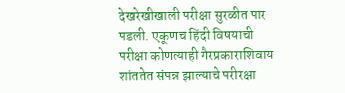देखरेखीखाली परीक्षा सुरळीत पार पडली. एकूणच हिंदी विषयाची परीक्षा कोणत्याही गैरप्रकाराशिवाय शांततेत संपन्न झाल्याचे परीरक्षा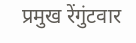प्रमुख रेंगुंटवार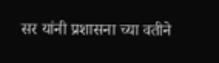सर यांनी प्रशासना च्या वतीने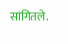सांगितले.